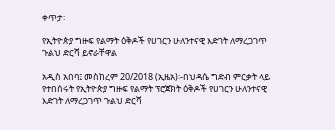ቀጥታ፡

የኢትዮጵያ ግዙፍ የልማት ዕቅዶች የሀገርን ሁለንተናዊ እድገት ለማረጋገጥ ጉልህ ድርሻ ይኖራቸዋል

አዲስ አበባ፤ መስከረም 20/2018 (ኢዜአ)፡-በህዳሴ ግድብ ምርቃት ላይ የተበሰሩት የኢትዮጵያ ግዙፍ የልማት ፕሮጀክት ዕቅዶች የሀገርን ሁለንተናዊ እድገት ለማረጋገጥ ጉልህ ድርሻ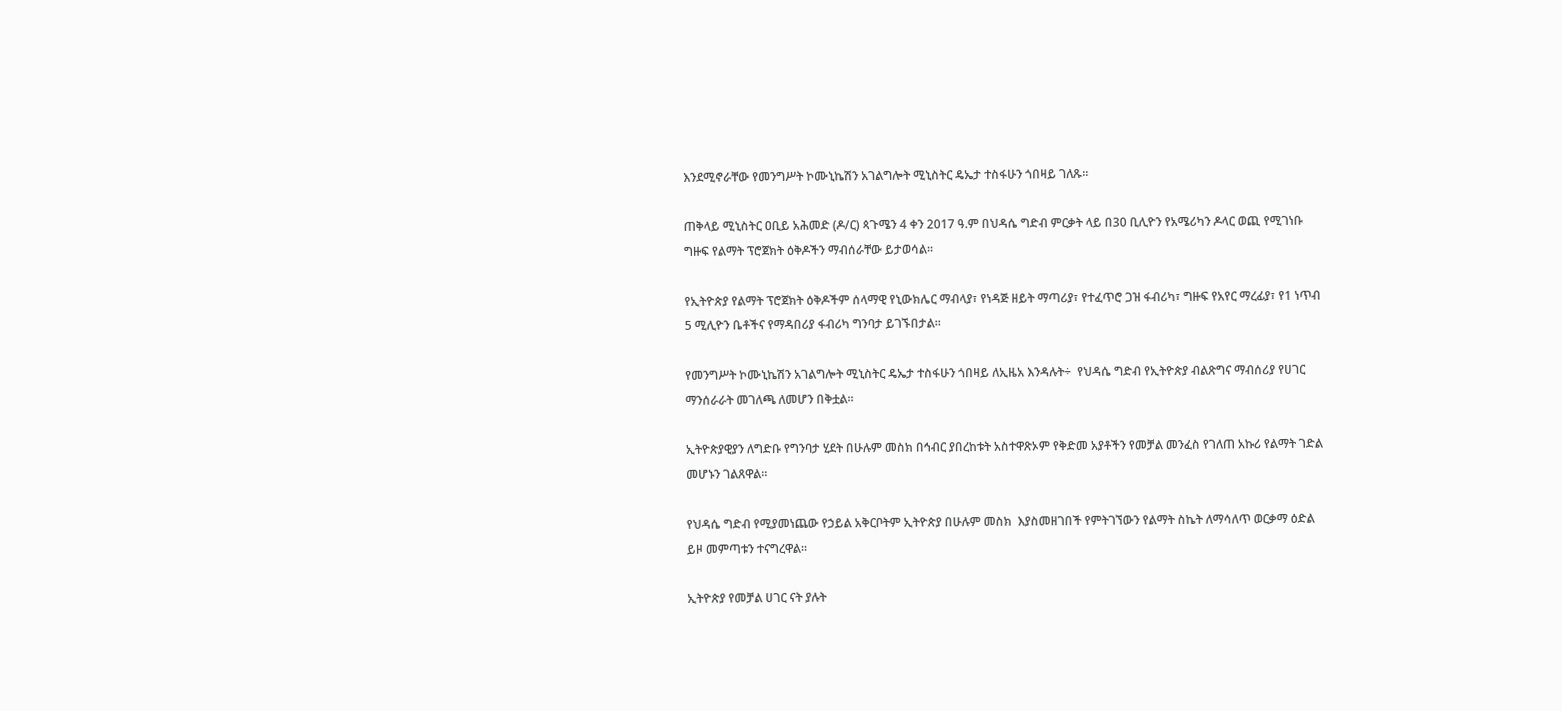እንደሚኖራቸው የመንግሥት ኮሙኒኬሽን አገልግሎት ሚኒስትር ዴኤታ ተስፋሁን ጎበዛይ ገለጹ።

ጠቅላይ ሚኒስትር ዐቢይ አሕመድ (ዶ/ር) ጳጉሜን 4 ቀን 2017 ዓ.ም በህዳሴ ግድብ ምርቃት ላይ በ30 ቢሊዮን የአሜሪካን ዶላር ወጪ የሚገነቡ ግዙፍ የልማት ፕሮጀክት ዕቅዶችን ማብሰራቸው ይታወሳል።

የኢትዮጵያ የልማት ፕሮጀክት ዕቅዶችም ሰላማዊ የኒውክሌር ማብላያ፣ የነዳጅ ዘይት ማጣሪያ፣ የተፈጥሮ ጋዝ ፋብሪካ፣ ግዙፍ የአየር ማረፊያ፣ የ1 ነጥብ 5 ሚሊዮን ቤቶችና የማዳበሪያ ፋብሪካ ግንባታ ይገኙበታል።

የመንግሥት ኮሙኒኬሽን አገልግሎት ሚኒስትር ዴኤታ ተስፋሁን ጎበዛይ ለኢዜአ እንዳሉት÷  የህዳሴ ግድብ የኢትዮጵያ ብልጽግና ማብሰሪያ የሀገር ማንሰራራት መገለጫ ለመሆን በቅቷል።

ኢትዮጵያዊያን ለግድቡ የግንባታ ሂደት በሁሉም መስክ በኅብር ያበረከቱት አስተዋጽኦም የቅድመ አያቶችን የመቻል መንፈስ የገለጠ አኩሪ የልማት ገድል መሆኑን ገልጸዋል።

የህዳሴ ግድብ የሚያመነጨው የኃይል አቅርቦትም ኢትዮጵያ በሁሉም መስክ  እያስመዘገበች የምትገኘውን የልማት ስኬት ለማሳለጥ ወርቃማ ዕድል ይዞ መምጣቱን ተናግረዋል።

ኢትዮጵያ የመቻል ሀገር ናት ያሉት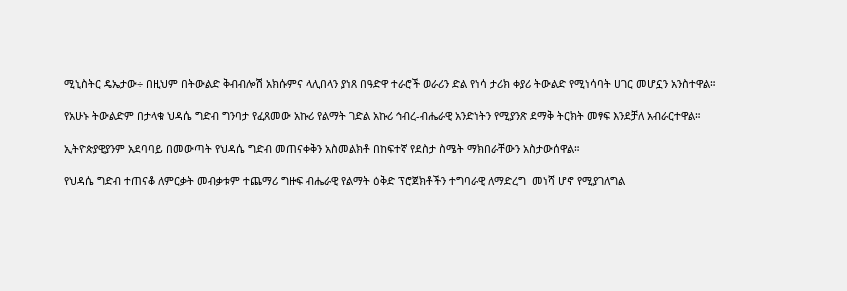ሚኒስትር ዴኤታው÷ በዚህም በትውልድ ቅብብሎሽ አክሱምና ላሊበላን ያነጸ በዓድዋ ተራሮች ወራሪን ድል የነሳ ታሪክ ቀያሪ ትውልድ የሚነሳባት ሀገር መሆኗን አንስተዋል።

የአሁኑ ትውልድም በታላቁ ህዳሴ ግድብ ግንባታ የፈጸመው አኩሪ የልማት ገድል አኩሪ ኅብረ-ብሔራዊ አንድነትን የሚያንጽ ደማቅ ትርክት መፃፍ እንደቻለ አብራርተዋል።

ኢትዮጵያዊያንም አደባባይ በመውጣት የህዳሴ ግድብ መጠናቀቅን አስመልክቶ በከፍተኛ የደስታ ስሜት ማክበራቸውን አስታውሰዋል።

የህዳሴ ግድብ ተጠናቆ ለምርቃት መብቃቱም ተጨማሪ ግዙፍ ብሔራዊ የልማት ዕቅድ ፕሮጀክቶችን ተግባራዊ ለማድረግ  መነሻ ሆኖ የሚያገለግል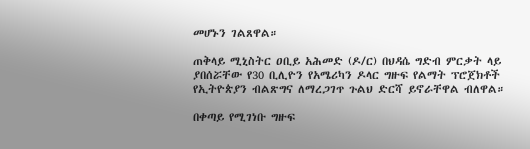መሆኑን ገልጸዋል።

ጠቅላይ ሚኒስትር ዐቢይ አሕመድ (ዶ/ር) በህዳሴ ግድብ ምርቃት ላይ ያበሰሯቸው የ30 ቢሊዮን የአሜሪካን ዶላር ግዙፍ የልማት ፕሮጀክቶች የኢትዮጵያን ብልጽግና ለማረጋገጥ ጉልህ ድርሻ ይኖራቸዋል ብለዋል።

በቀጣይ የሚገነቡ ግዙፍ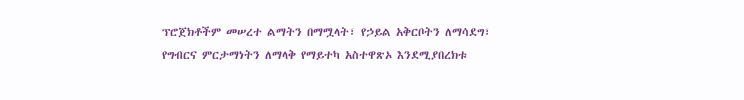ፕሮጀክቶችም መሠረተ ልማትን በማሟላት፣ የኃይል አቅርቦትን ለማሳደግ፣ የግብርና ምርታማነትን ለማላቅ የማይተካ አስተዋጽኦ እንደሚያበረክቱ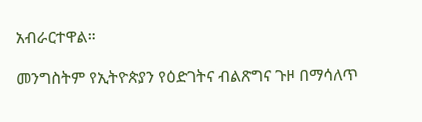አብራርተዋል።

መንግስትም የኢትዮጵያን የዕድገትና ብልጽግና ጉዞ በማሳለጥ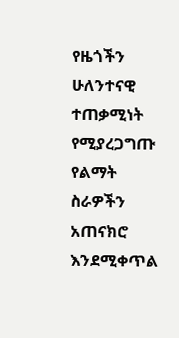የዜጎችን ሁለንተናዊ ተጠቃሚነት የሚያረጋግጡ የልማት ስራዎችን አጠናክሮ እንደሚቀጥል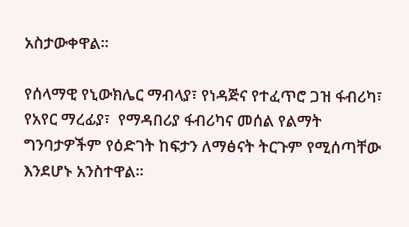አስታውቀዋል።

የሰላማዊ የኒውክሌር ማብላያ፣ የነዳጅና የተፈጥሮ ጋዝ ፋብሪካ፣ የአየር ማረፊያ፣  የማዳበሪያ ፋብሪካና መሰል የልማት ግንባታዎችም የዕድገት ከፍታን ለማፅናት ትርጉም የሚሰጣቸው እንደሆኑ አንስተዋል፡፡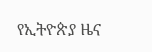የኢትዮጵያ ዜና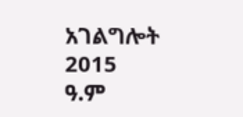አገልግሎት
2015
ዓ.ም